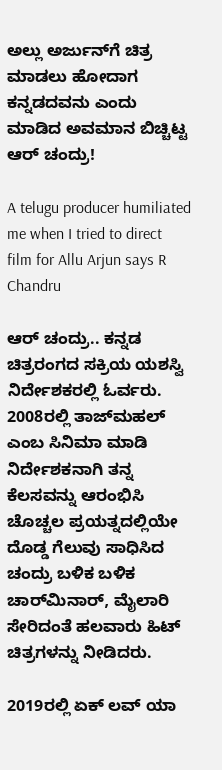ಅಲ್ಲು ಅರ್ಜುನ್‌ಗೆ ಚಿತ್ರ ಮಾಡಲು ಹೋದಾಗ ಕನ್ನಡದವನು ಎಂದು ಮಾಡಿದ ಅವಮಾನ ಬಿಚ್ಚಿಟ್ಟ ಆರ್ ಚಂದ್ರು!

A telugu producer humiliated me when I tried to direct film for Allu Arjun says R Chandru

ಆರ್ ಚಂದ್ರು.. ಕನ್ನಡ ಚಿತ್ರರಂಗದ ಸಕ್ರಿಯ ಯಶಸ್ವಿ ನಿರ್ದೇಶಕರಲ್ಲಿ ಓರ್ವರು. 2008ರಲ್ಲಿ ತಾಜ್‌ಮಹಲ್ ಎಂಬ ಸಿನಿಮಾ ಮಾಡಿ ನಿರ್ದೇಶಕನಾಗಿ ತನ್ನ ಕೆಲಸವನ್ನು ಆರಂಭಿಸಿ ಚೊಚ್ಚಲ ಪ್ರಯತ್ನದಲ್ಲಿಯೇ ದೊಡ್ಡ ಗೆಲುವು ಸಾಧಿಸಿದ ಚಂದ್ರು ಬಳಿಕ ಬಳಿಕ ಚಾರ್‌ಮಿನಾರ್, ಮೈಲಾರಿ ಸೇರಿದಂತೆ ಹಲವಾರು ಹಿಟ್ ಚಿತ್ರಗಳನ್ನು ನೀಡಿದರು.

2019ರಲ್ಲಿ ಏಕ್ ಲವ್ ಯಾ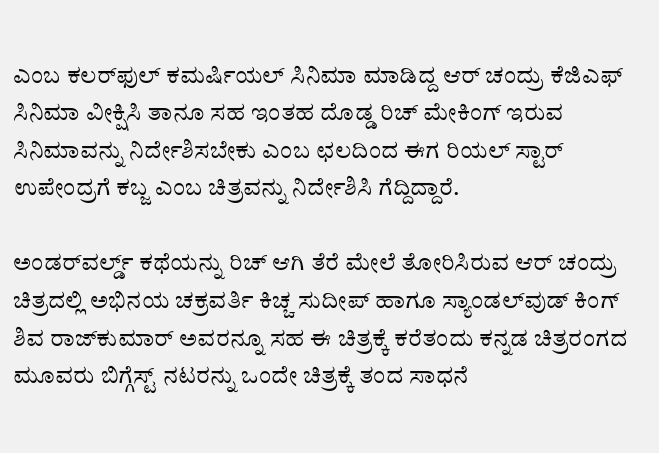ಎಂಬ ಕಲರ್‌ಫುಲ್ ಕಮರ್ಷಿಯಲ್ ಸಿನಿಮಾ ಮಾಡಿದ್ದ ಆರ್ ಚಂದ್ರು ಕೆಜಿಎಫ್ ಸಿನಿಮಾ ವೀಕ್ಷಿಸಿ ತಾನೂ ಸಹ ಇಂತಹ ದೊಡ್ಡ ರಿಚ್ ಮೇಕಿಂಗ್ ಇರುವ ಸಿನಿಮಾವನ್ನು ನಿರ್ದೇಶಿಸಬೇಕು ಎಂಬ ಛಲದಿಂದ ಈಗ ರಿಯಲ್ ಸ್ಟಾರ್ ಉಪೇಂದ್ರಗೆ ಕಬ್ಜ ಎಂಬ ಚಿತ್ರವನ್ನು ನಿರ್ದೇಶಿಸಿ ಗೆದ್ದಿದ್ದಾರೆ.

ಅಂಡರ್‌ವರ್ಲ್ಡ್ ಕಥೆಯನ್ನು ರಿಚ್ ಆಗಿ ತೆರೆ ಮೇಲೆ ತೋರಿಸಿರುವ ಆರ್ ಚಂದ್ರು ಚಿತ್ರದಲ್ಲಿ ಅಭಿನಯ ಚಕ್ರವರ್ತಿ ಕಿಚ್ಚ ಸುದೀಪ್ ಹಾಗೂ ಸ್ಯಾಂಡಲ್‌ವುಡ್ ಕಿಂಗ್ ಶಿವ ರಾಜ್‌ಕುಮಾರ್ ಅವರನ್ನೂ ಸಹ ಈ ಚಿತ್ರಕ್ಕೆ ಕರೆತಂದು ಕನ್ನಡ ಚಿತ್ರರಂಗದ ಮೂವರು ಬಿಗ್ಗೆಸ್ಟ್ ನಟರನ್ನು ಒಂದೇ ಚಿತ್ರಕ್ಕೆ ತಂದ ಸಾಧನೆ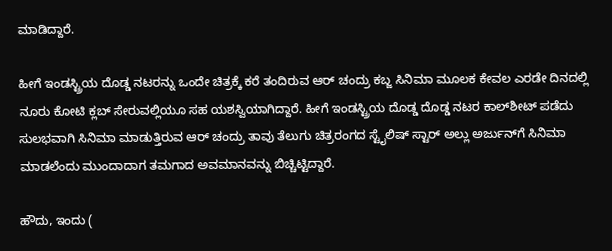ಮಾಡಿದ್ದಾರೆ.

ಹೀಗೆ ಇಂಡಸ್ಟ್ರಿಯ ದೊಡ್ಡ ನಟರನ್ನು ಒಂದೇ ಚಿತ್ರಕ್ಕೆ ಕರೆ ತಂದಿರುವ ಆರ್ ಚಂದ್ರು ಕಬ್ಜ ಸಿನಿಮಾ ಮೂಲಕ ಕೇವಲ ಎರಡೇ ದಿನದಲ್ಲಿ ನೂರು ಕೋಟಿ ಕ್ಲಬ್ ಸೇರುವಲ್ಲಿಯೂ ಸಹ ಯಶಸ್ವಿಯಾಗಿದ್ದಾರೆ. ಹೀಗೆ ಇಂಡಸ್ಟ್ರಿಯ ದೊಡ್ಡ ದೊಡ್ಡ ನಟರ ಕಾಲ್‌ಶೀಟ್ ಪಡೆದು ಸುಲಭವಾಗಿ ಸಿನಿಮಾ ಮಾಡುತ್ತಿರುವ ಆರ್ ಚಂದ್ರು ತಾವು ತೆಲುಗು ಚಿತ್ರರಂಗದ ಸ್ಟೈಲಿಷ್ ಸ್ಟಾರ್ ಅಲ್ಲು ಅರ್ಜುನ್‌ಗೆ ಸಿನಿಮಾ ಮಾಡಲೆಂದು ಮುಂದಾದಾಗ ತಮಗಾದ ಅವಮಾನವನ್ನು ಬಿಚ್ಚಿಟ್ಟಿದ್ದಾರೆ.

ಹೌದು, ಇಂದು (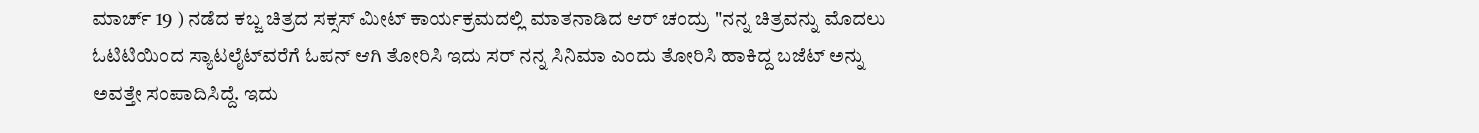ಮಾರ್ಚ್ 19 ) ನಡೆದ ಕಬ್ಜ ಚಿತ್ರದ ಸಕ್ಸಸ್ ಮೀಟ್ ಕಾರ್ಯಕ್ರಮದಲ್ಲಿ ಮಾತನಾಡಿದ ಆರ್ ಚಂದ್ರು "ನನ್ನ ಚಿತ್ರವನ್ನು ಮೊದಲು ಓಟಿಟಿಯಿಂದ ಸ್ಯಾಟಲೈಟ್‌ವರೆಗೆ ಓಪನ್ ಆಗಿ ತೋರಿಸಿ ಇದು ಸರ್ ನನ್ನ ಸಿನಿಮಾ ಎಂದು ತೋರಿಸಿ ಹಾಕಿದ್ದ ಬಜೆಟ್ ಅನ್ನು ಅವತ್ತೇ ಸಂಪಾದಿಸಿದ್ದೆ. ಇದು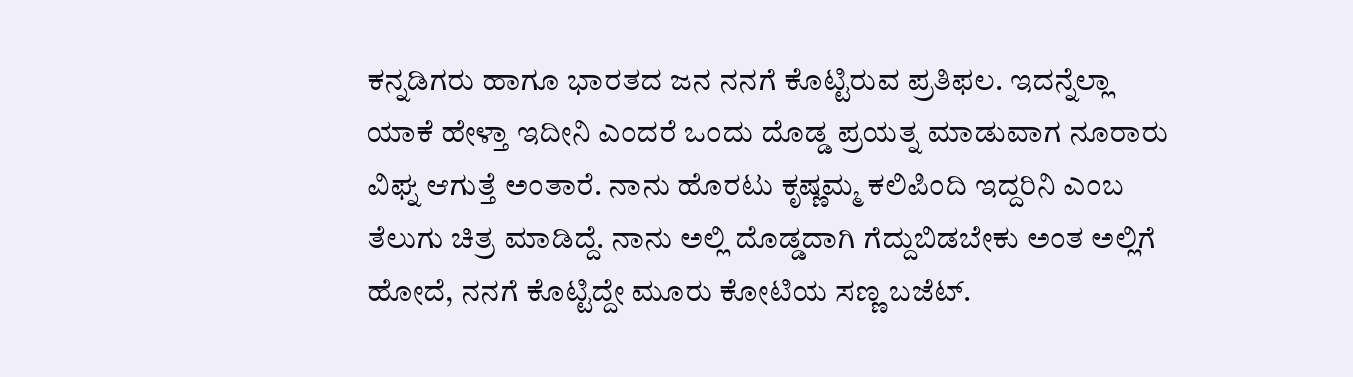ಕನ್ನಡಿಗರು ಹಾಗೂ ಭಾರತದ ಜನ ನನಗೆ ಕೊಟ್ಟಿರುವ ಪ್ರತಿಫಲ. ಇದನ್ನೆಲ್ಲಾ ಯಾಕೆ ಹೇಳ್ತಾ ಇದೀನಿ ಎಂದರೆ ಒಂದು ದೊಡ್ಡ ಪ್ರಯತ್ನ ಮಾಡುವಾಗ ನೂರಾರು ವಿ‍ಘ್ನ ಆಗುತ್ತೆ ಅಂತಾರೆ. ನಾನು ಹೊರಟು ಕೃಷ್ಣಮ್ಮ ಕಲಿಪಿಂದಿ ಇದ್ದರಿನಿ ಎಂಬ ತೆಲುಗು ಚಿತ್ರ ಮಾಡಿದ್ದೆ. ನಾನು ಅಲ್ಲಿ ದೊಡ್ಡದಾಗಿ ಗೆದ್ದುಬಿಡಬೇಕು ಅಂತ ಅಲ್ಲಿಗೆ ಹೋದೆ, ನನಗೆ ಕೊಟ್ಟಿದ್ದೇ ಮೂರು ಕೋಟಿಯ ಸಣ್ಣ ಬಜೆಟ್.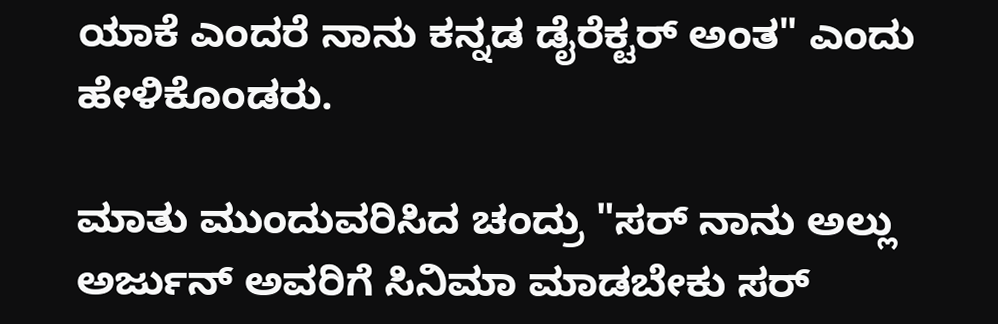ಯಾಕೆ ಎಂದರೆ ನಾನು ಕನ್ನಡ ಡೈರೆಕ್ಟರ್ ಅಂತ" ಎಂದು ಹೇಳಿಕೊಂಡರು.

ಮಾತು ಮುಂದುವರಿಸಿದ ಚಂದ್ರು "ಸರ್ ನಾನು ಅಲ್ಲು ಅರ್ಜುನ್ ಅವರಿಗೆ ಸಿನಿಮಾ ಮಾಡಬೇಕು ಸರ್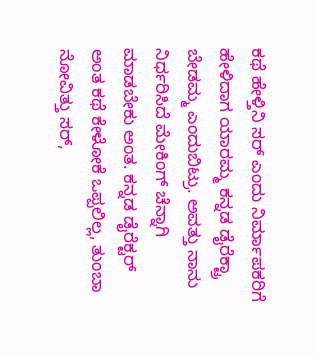ಕಥೆ ಹೇಳ್ತಿನಿ ಸರ್ ಎಂದು ನಿರ್ಮಾಪಕರಿಗೆ ಹೇಳಿದಾಗ ಯಾರಮ್ಮ ಕನ್ನಡ ಡೈರೆಕ್ಟ್ರಾ ಬೇಡಮ್ಮ ಎಂದುಬಿಟ್ರು. ಅವತ್ತು ನಾನು ನಿರ್ಧರಿಸಿದೆ ಮೇಕಿಂಗ್ ಚೆನ್ನಾಗಿ ಮಾಡಬೇಕು ಅಂತ. ಕನ್ನಡ ಡೈರೆಕ್ಟರ್ ಅಂತ ಕಥೆ ಕೇಳೋಕೆ ಒಪ್ಪಲಿಲ್ಲ, ತುಂಬಾ ನೋವಿತ್ತು ಸರ್,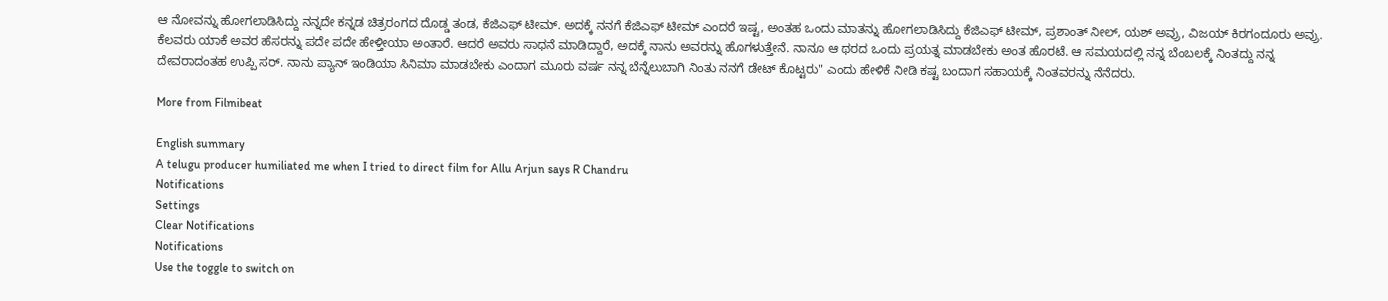ಆ ನೋವನ್ನು ಹೋಗಲಾಡಿಸಿದ್ದು ನನ್ನದೇ ಕನ್ನಡ ಚಿತ್ರರಂಗದ ದೊಡ್ಡ ತಂಡ, ಕೆಜಿಎಫ್ ಟೀಮ್. ಅದಕ್ಕೆ ನನಗೆ ಕೆಜಿಎಫ್ ಟೀಮ್ ಎಂದರೆ ಇಷ್ಟ, ಅಂತಹ ಒಂದು ಮಾತನ್ನು ಹೋಗಲಾಡಿಸಿದ್ದು ಕೆಜಿಎಫ್ ಟೀಮ್, ಪ್ರಶಾಂತ್ ನೀಲ್, ಯಶ್ ಅವ್ರು, ವಿಜಯ್ ಕಿರಗಂದೂರು ಅವ್ರು. ಕೆಲವರು ಯಾಕೆ ಅವರ ಹೆಸರನ್ನು ಪದೇ ಪದೇ ಹೇಳ್ತೀಯಾ ಅಂತಾರೆ. ಆದರೆ ಅವರು ಸಾಧನೆ ಮಾಡಿದ್ದಾರೆ, ಅದಕ್ಕೆ ನಾನು ಅವರನ್ನು ಹೊಗಳುತ್ತೇನೆ. ನಾನೂ ಆ ಥರದ ಒಂದು ಪ್ರಯತ್ನ ಮಾಡಬೇಕು ಅಂತ ಹೊರಟೆ. ಆ ಸಮಯದಲ್ಲಿ ನನ್ನ ಬೆಂಬಲಕ್ಕೆ ನಿಂತದ್ದು ನನ್ನ ದೇವರಾದಂತಹ ಉಪ್ಪಿ ಸರ್. ನಾನು ಪ್ಯಾನ್ ಇಂಡಿಯಾ ಸಿನಿಮಾ ಮಾಡಬೇಕು ಎಂದಾಗ ಮೂರು ವರ್ಷ ನನ್ನ ಬೆನ್ನೆಲುಬಾಗಿ ನಿಂತು ನನಗೆ ಡೇಟ್ ಕೊಟ್ಟರು" ಎಂದು ಹೇಳಿಕೆ ನೀಡಿ ಕಷ್ಟ ಬಂದಾಗ ಸಹಾಯಕ್ಕೆ ನಿಂತವರನ್ನು ನೆನೆದರು.

More from Filmibeat

English summary
A telugu producer humiliated me when I tried to direct film for Allu Arjun says R Chandru
Notifications
Settings
Clear Notifications
Notifications
Use the toggle to switch on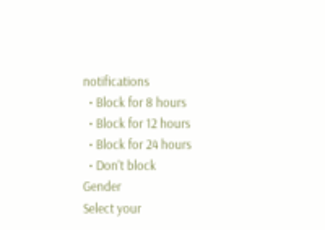notifications
  • Block for 8 hours
  • Block for 12 hours
  • Block for 24 hours
  • Don't block
Gender
Select your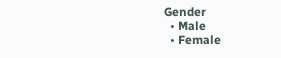Gender
  • Male
  • Female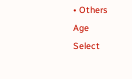• Others
Age
Select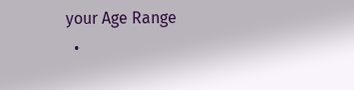your Age Range
  •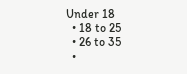Under 18
  • 18 to 25
  • 26 to 35
  •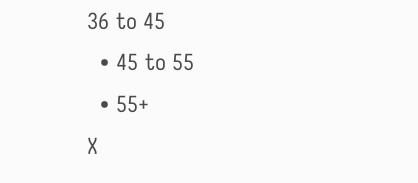36 to 45
  • 45 to 55
  • 55+
X